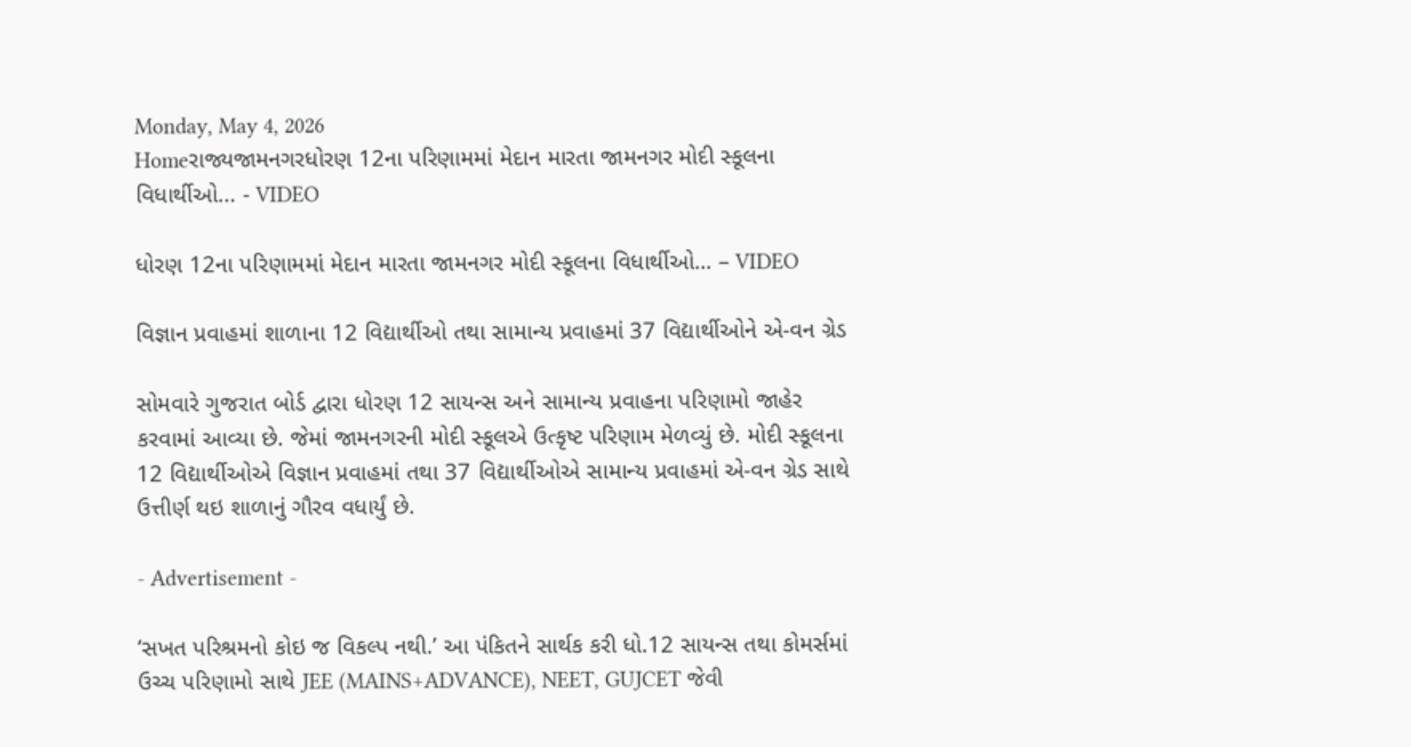Monday, May 4, 2026
Homeરાજ્યજામનગરધોરણ 12ના પરિણામમાં મેદાન મારતા જામનગર મોદી સ્કૂલના વિધાર્થીઓ... - VIDEO

ધોરણ 12ના પરિણામમાં મેદાન મારતા જામનગર મોદી સ્કૂલના વિધાર્થીઓ… – VIDEO

વિજ્ઞાન પ્રવાહમાં શાળાના 12 વિદ્યાર્થીઓ તથા સામાન્ય પ્રવાહમાં 37 વિદ્યાર્થીઓને એ-વન ગ્રેડ

સોમવારે ગુજરાત બોર્ડ દ્વારા ધોરણ 12 સાયન્સ અને સામાન્ય પ્રવાહના પરિણામો જાહેર કરવામાં આવ્યા છે. જેમાં જામનગરની મોદી સ્કૂલએ ઉત્કૃષ્ટ પરિણામ મેળવ્યું છે. મોદી સ્કૂલના 12 વિદ્યાર્થીઓએ વિજ્ઞાન પ્રવાહમાં તથા 37 વિદ્યાર્થીઓએ સામાન્ય પ્રવાહમાં એ-વન ગ્રેડ સાથે ઉત્તીર્ણ થઇ શાળાનું ગૌરવ વધાર્યું છે.

- Advertisement -

‘સખત પરિશ્રમનો કોઇ જ વિકલ્પ નથી.’ આ પંકિતને સાર્થક કરી ધો.12 સાયન્સ તથા કોમર્સમાં ઉચ્ચ પરિણામો સાથે JEE (MAINS+ADVANCE), NEET, GUJCET જેવી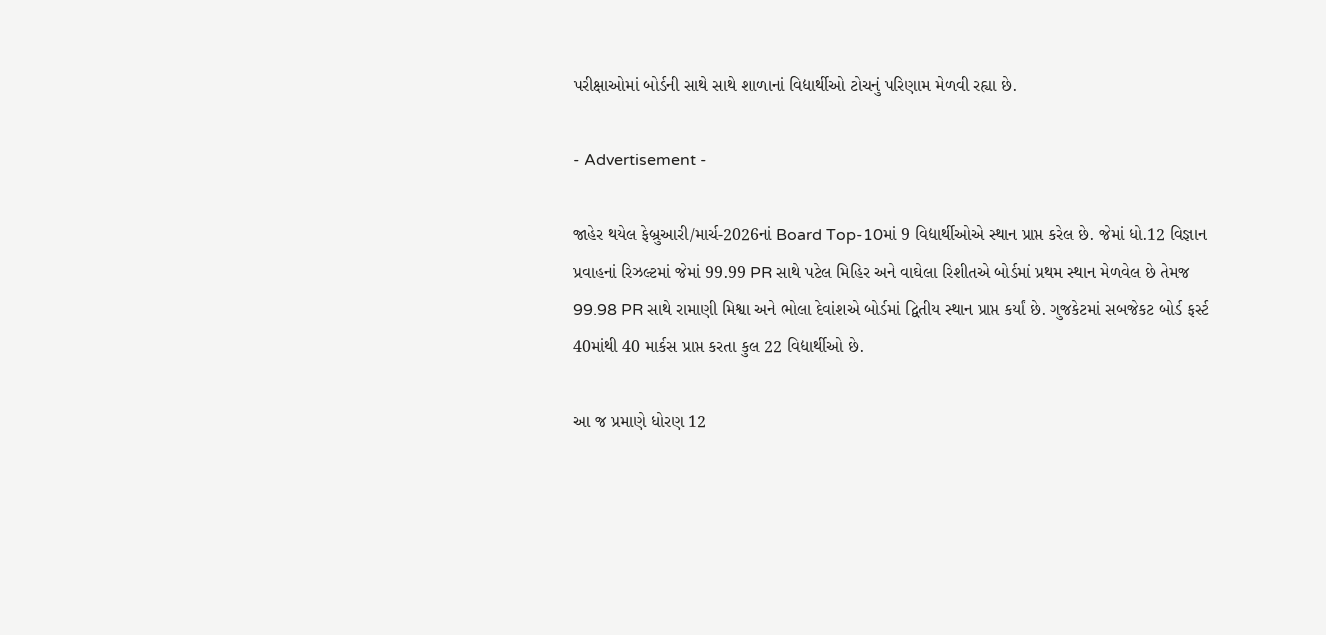પરીક્ષાઓમાં બોર્ડની સાથે સાથે શાળાનાં વિદ્યાર્થીઓ ટોચનું પરિણામ મેળવી રહ્યા છે.

- Advertisement -

જાહેર થયેલ ફેબ્રુઆરી/માર્ચ-2026નાં Board Top-10માં 9 વિદ્યાર્થીઓએ સ્થાન પ્રાપ્ત કરેલ છે. જેમાં ધો.12 વિજ્ઞાન પ્રવાહનાં રિઝલ્ટમાં જેમાં 99.99 PR સાથે પટેલ મિહિર અને વાઘેલા રિશીતએ બોર્ડમાં પ્રથમ સ્થાન મેળવેલ છે તેમજ 99.98 PR સાથે રામાણી મિશ્વા અને ભોલા દેવાંશએ બોર્ડમાં દ્વિતીય સ્થાન પ્રાપ્ત કર્યાં છે. ગુજકેટમાં સબજેકટ બોર્ડ ફર્સ્ટ 40માંથી 40 માર્કસ પ્રાપ્ત કરતા કુલ 22 વિદ્યાર્થીઓ છે.

આ જ પ્રમાણે ધોરણ 12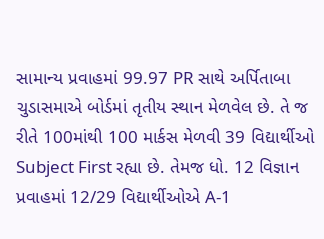સામાન્ય પ્રવાહમાં 99.97 PR સાથે અર્પિતાબા ચુડાસમાએ બોર્ડમાં તૃતીય સ્થાન મેળવેલ છે. તે જ રીતે 100માંથી 100 માર્કસ મેળવી 39 વિદ્યાર્થીઓ Subject First રહ્યા છે. તેમજ ધો. 12 વિજ્ઞાન પ્રવાહમાં 12/29 વિદ્યાર્થીઓએ A-1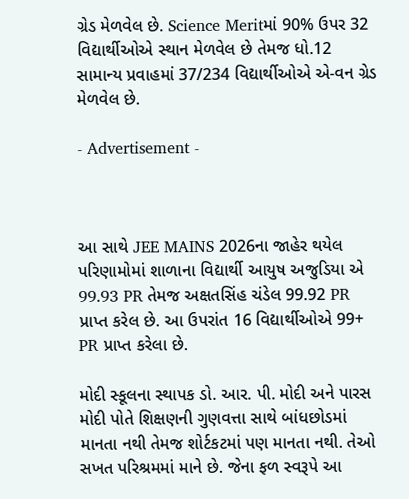ગ્રેડ મેળવેલ છે. Science Meritમાં 90% ઉપર 32 વિદ્યાર્થીઓએ સ્થાન મેળવેલ છે તેમજ ધો.12 સામાન્ય પ્રવાહમાં 37/234 વિદ્યાર્થીઓએ એ-વન ગ્રેડ મેળવેલ છે.

- Advertisement -



આ સાથે JEE MAINS 2026ના જાહેર થયેલ પરિણામોમાં શાળાના વિદ્યાર્થી આયુષ અજુડિયા એ 99.93 PR તેમજ અક્ષતસિંહ ચંડેલ 99.92 PR પ્રાપ્ત કરેલ છે. આ ઉપરાંત 16 વિદ્યાર્થીઓએ 99+ PR પ્રાપ્ત કરેલા છે.

મોદી સ્કૂલના સ્થાપક ડો. આર. પી. મોદી અને પારસ મોદી પોતે શિક્ષણની ગુણવત્તા સાથે બાંધછોડમાં માનતા નથી તેમજ શોર્ટકટમાં પણ માનતા નથી. તેઓ સખત પરિશ્રમમાં માને છે. જેના ફળ સ્વરૂપે આ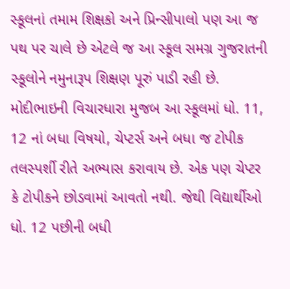સ્કૂલનાં તમામ શિક્ષકો અને પ્રિન્સીપાલો પણ આ જ પથ પર ચાલે છે એટલે જ આ સ્કૂલ સમગ્ર ગુજરાતની સ્કૂલોને નમુનારૂપ શિક્ષણ પૂરું પાડી રહી છે. મોદીભાઇની વિચારધારા મુજબ આ સ્કૂલમાં ધો. 11, 12 નાં બધા વિષયો, ચેપ્ટર્સ અને બધા જ ટોપીક તલસ્પર્શી રીતે અભ્યાસ કરાવાય છે. એક પણ ચેપ્ટર કે ટોપીકને છોડવામાં આવતો નથી. જેથી વિદ્યાર્થીઓ ધો. 12 પછીની બધી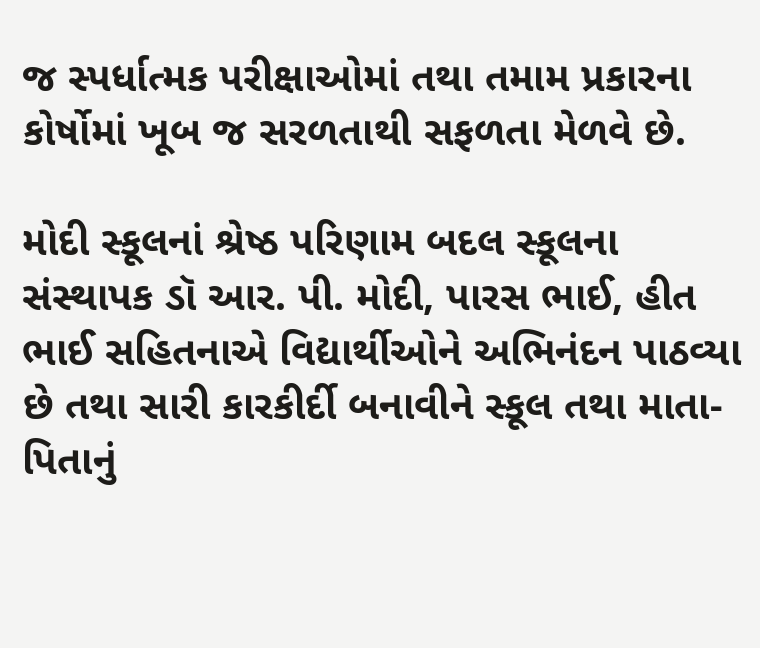જ સ્પર્ધાત્મક પરીક્ષાઓમાં તથા તમામ પ્રકારના કોર્ષોમાં ખૂબ જ સરળતાથી સફળતા મેળવે છે.

મોદી સ્કૂલનાં શ્રેષ્ઠ પરિણામ બદલ સ્કૂલના સંસ્થાપક ડૉ આર. પી. મોદી, પારસ ભાઈ, હીત ભાઈ સહિતનાએ વિદ્યાર્થીઓને અભિનંદન પાઠવ્યા છે તથા સારી કારકીર્દી બનાવીને સ્કૂલ તથા માતા-પિતાનું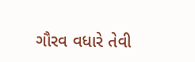ગૌરવ વધારે તેવી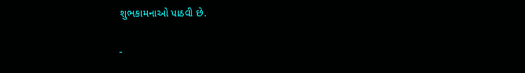શુભકામનાઓ પાઠવી છે.

-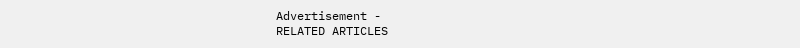Advertisement -
RELATED ARTICLES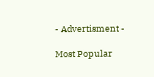- Advertisment -

Most Popular